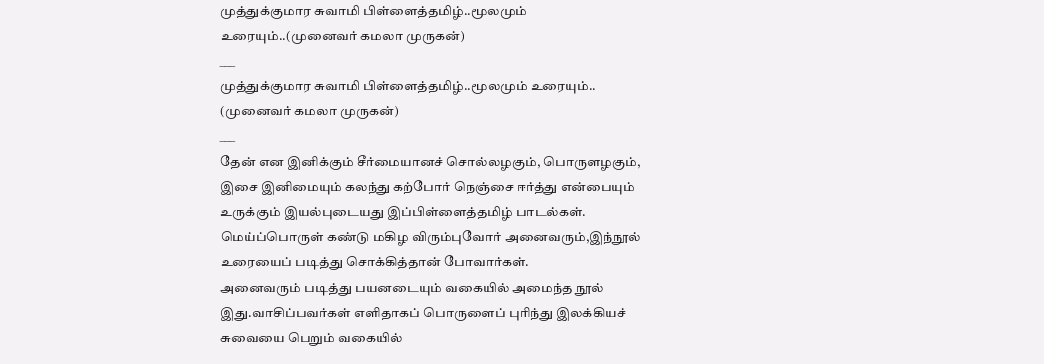முத்துக்குமார சுவாமி பிள்ளைத்தமிழ்..மூலமும் உரையும்..(முனைவர் கமலா முருகன்)
___
முத்துக்குமார சுவாமி பிள்ளைத்தமிழ்..மூலமும் உரையும்..
(முனைவர் கமலா முருகன்)
___
தேன் என இனிக்கும் சீர்மையானச் சொல்லழகும், பொருளழகும், இசை இனிமையும் கலந்து கற்போர் நெஞ்சை ஈர்த்து என்பையும் உருக்கும் இயல்புடையது இப்பிள்ளைத்தமிழ் பாடல்கள்.
மெய்ப்பொருள் கண்டு மகிழ விரும்புவோர் அனைவரும்,இந்நூல் உரையைப் படித்து சொக்கித்தான் போவார்கள்.
அனைவரும் படித்து பயனடையும் வகையில் அமைந்த நூல் இது.வாசிப்பவர்கள் எளிதாகப் பொருளைப் புரிந்து இலக்கியச் சுவையை பெறும் வகையில்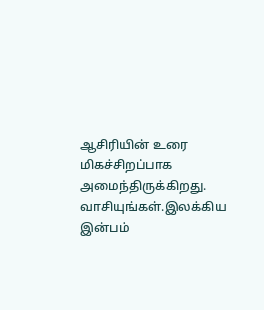ஆசிரியின் உரை மிகச்சிறப்பாக அமைந்திருக்கிறது.
வாசியுங்கள்.இலக்கிய இன்பம்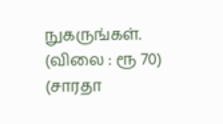நுகருங்கள்.
(விலை : ரூ 70)
(சாரதா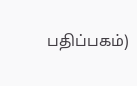பதிப்பகம்)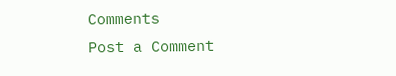Comments
Post a Comment